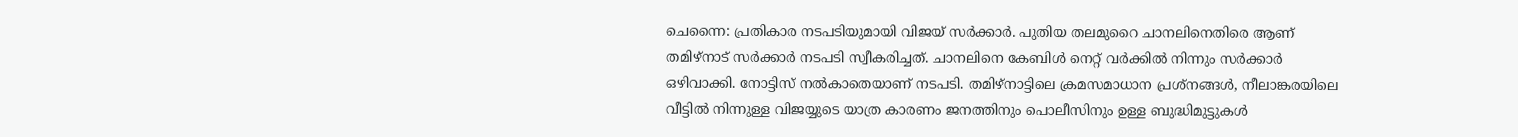ചെന്നൈ: പ്രതികാര നടപടിയുമായി വിജയ് സർക്കാർ. പുതിയ തലമുറൈ ചാനലിനെതിരെ ആണ് തമിഴ്നാട് സർക്കാർ നടപടി സ്വീകരിച്ചത്. ചാനലിനെ കേബിൾ നെറ്റ് വർക്കിൽ നിന്നും സർക്കാർ ഒഴിവാക്കി. നോട്ടിസ് നൽകാതെയാണ് നടപടി. തമിഴ്നാട്ടിലെ ക്രമസമാധാന പ്രശ്നങ്ങൾ, നീലാങ്കരയിലെ വീട്ടിൽ നിന്നുള്ള വിജയ്യുടെ യാത്ര കാരണം ജനത്തിനും പൊലീസിനും ഉള്ള ബുദ്ധിമുട്ടുകൾ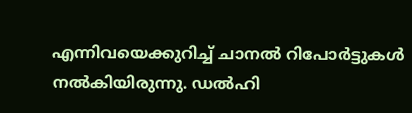എന്നിവയെക്കുറിച്ച് ചാനൽ റിപോർട്ടുകൾ നൽകിയിരുന്നു. ഡൽഹി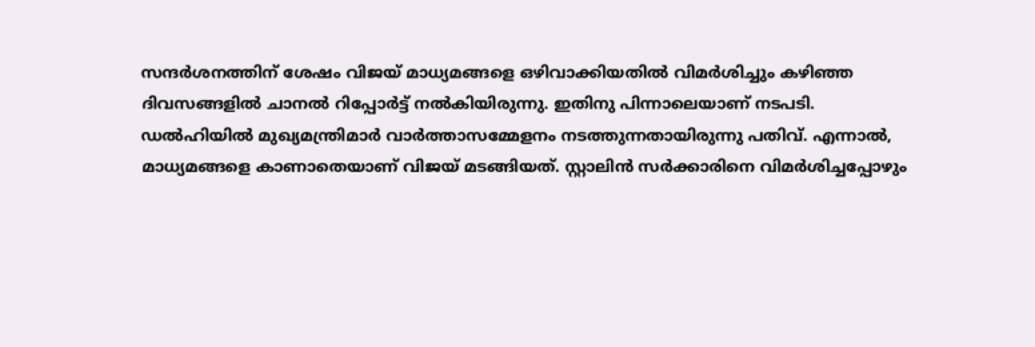സന്ദർശനത്തിന് ശേഷം വിജയ് മാധ്യമങ്ങളെ ഒഴിവാക്കിയതിൽ വിമർശിച്ചും കഴിഞ്ഞ ദിവസങ്ങളിൽ ചാനൽ റിപ്പോർട്ട് നൽകിയിരുന്നു. ഇതിനു പിന്നാലെയാണ് നടപടി.
ഡൽഹിയിൽ മുഖ്യമന്ത്രിമാർ വാർത്താസമ്മേളനം നടത്തുന്നതായിരുന്നു പതിവ്. എന്നാൽ, മാധ്യമങ്ങളെ കാണാതെയാണ് വിജയ് മടങ്ങിയത്. സ്റ്റാലിൻ സർക്കാരിനെ വിമർശിച്ചപ്പോഴും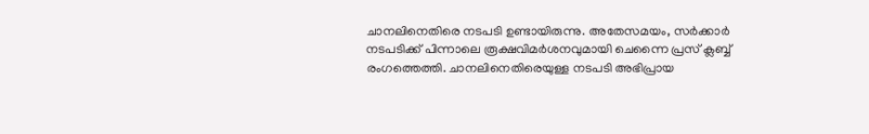ചാനലിനെതിരെ നടപടി ഉണ്ടായിരുന്നു. അതേസമയം, സർക്കാർ നടപടിക്ക് പിന്നാലെ രൂക്ഷവിമർശനവുമായി ചെന്നൈ പ്രസ് ക്ലബ്ബ് രംഗത്തെത്തി. ചാനലിനെതിരെയുള്ള നടപടി അഭിപ്രായ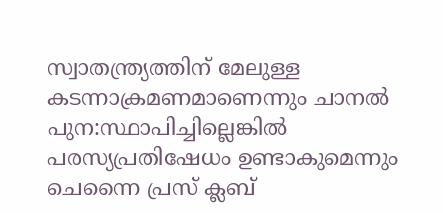സ്വാതന്ത്ര്യത്തിന് മേലുള്ള കടന്നാക്രമണമാണെന്നും ചാനൽ പുന:സ്ഥാപിച്ചില്ലെങ്കിൽ പരസ്യപ്രതിഷേധം ഉണ്ടാകുമെന്നും ചെന്നൈ പ്രസ് ക്ലബ്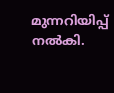മുന്നറിയിപ്പ് നൽകി.